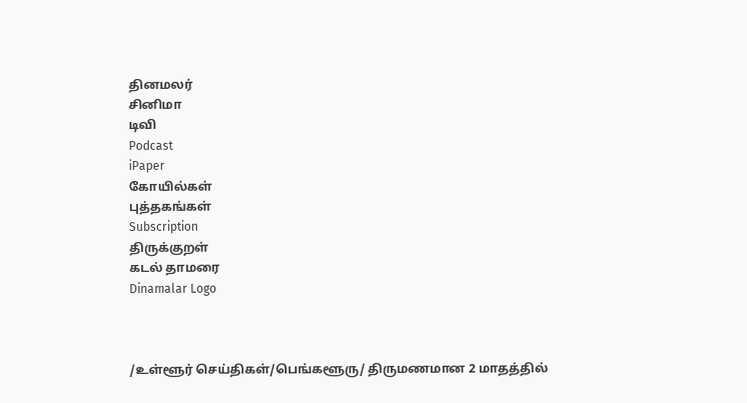தினமலர்
சினிமா
டிவி
Podcast
iPaper
கோயில்கள்
புத்தகங்கள்
Subscription
திருக்குறள்
கடல் தாமரை
Dinamalar Logo



/உள்ளூர் செய்திகள்/பெங்களூரு/ திருமணமான 2 மாதத்தில்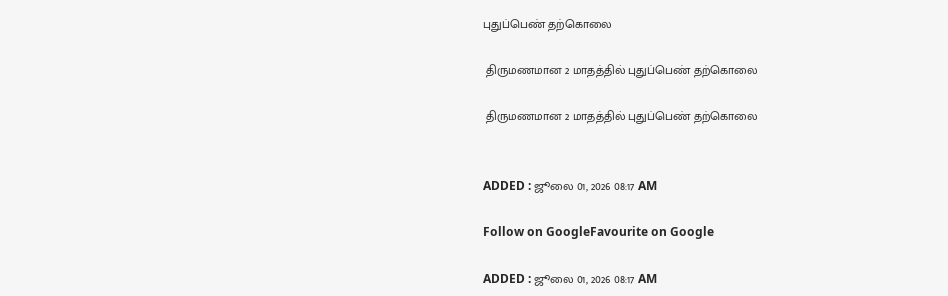புதுப்பெண் தற்கொலை

 திருமணமான 2 மாதத்தில் புதுப்பெண் தற்கொலை

 திருமணமான 2 மாதத்தில் புதுப்பெண் தற்கொலை


ADDED : ஜூலை 01, 2026 08:17 AM

Follow on GoogleFavourite on Google

ADDED : ஜூலை 01, 2026 08:17 AM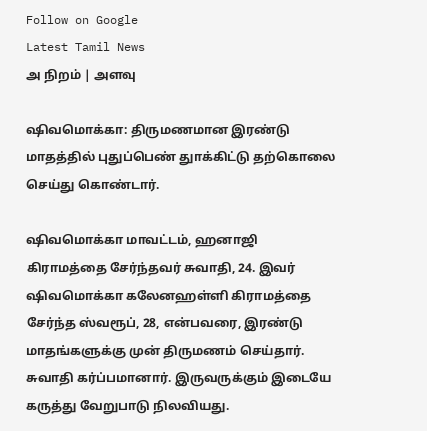Follow on Google
Latest Tamil News
அ நிறம் | அளவு

ஷிவமொக்கா: திருமணமான இரண்டு மாதத்தில் புதுப்பெண் துாக்கிட்டு தற்கொலை செய்து கொண்டார்.

ஷிவமொக்கா மாவட்டம், ஹனாஜி கிராமத்தை சேர்ந்தவர் சுவாதி, 24. இவர் ஷிவமொக்கா கலேனஹள்ளி கிராமத்தை சேர்ந்த ஸ்வரூப், 28, என்பவரை, இரண்டு மாதங்களுக்கு முன் திருமணம் செய்தார். சுவாதி கர்ப்பமானார். இருவருக்கும் இடையே கருத்து வேறுபாடு நிலவியது.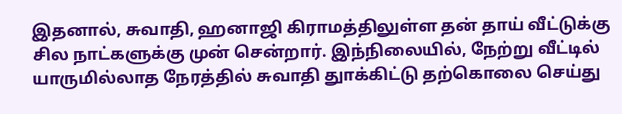இதனால், சுவாதி, ஹனாஜி கிராமத்திலுள்ள தன் தாய் வீட்டுக்கு சில நாட்களுக்கு முன் சென்றார். இந்நிலையில், நேற்று வீட்டில் யாருமில்லாத நேரத்தில் சுவாதி துாக்கிட்டு தற்கொலை செய்து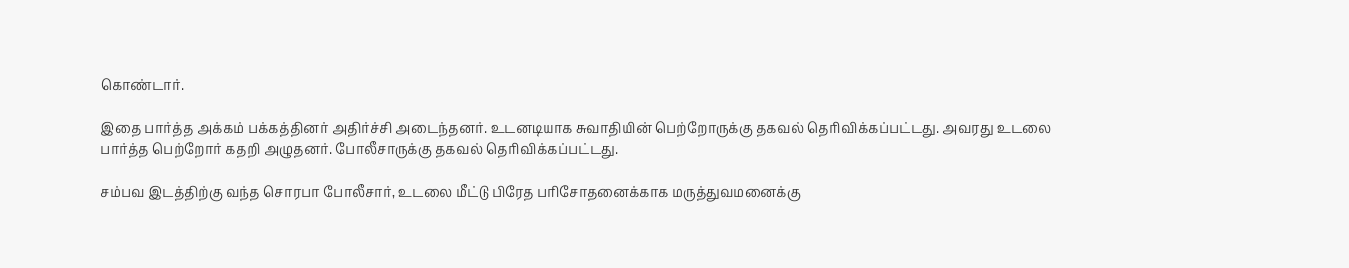கொண்டார்.

இதை பார்த்த அக்கம் பக்கத்தினர் அதிர்ச்சி அடைந்தனர். உடனடியாக சுவாதியின் பெற்றோருக்கு தகவல் தெரிவிக்கப்பட்டது. அவரது உடலை பார்த்த பெற்றோர் கதறி அழுதனர். போலீசாருக்கு தகவல் தெரிவிக்கப்பட்டது.

சம்பவ இடத்திற்கு வந்த சொரபா போலீசார், உடலை மீட்டு பிரேத பரிசோதனைக்காக மருத்துவமனைக்கு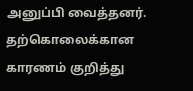அனுப்பி வைத்தனர். தற்கொலைக்கான காரணம் குறித்து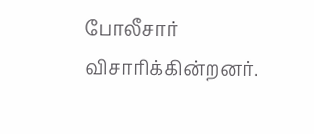போலீசார் விசாரிக்கின்றனர்.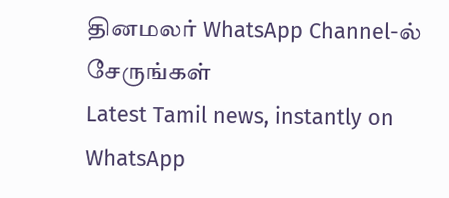தினமலர் WhatsApp Channel-ல் சேருங்கள்
Latest Tamil news, instantly on WhatsApp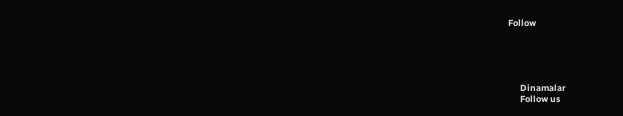Follow





      Dinamalar
      Follow us